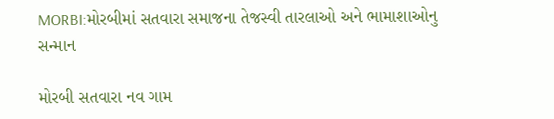MORBI:મોરબીમાં સતવારા સમાજના તેજસ્વી તારલાઓ અને ભામાશાઓનુ સન્માન

મોરબી સતવારા નવ ગામ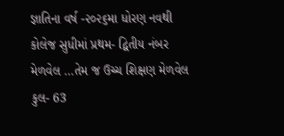જ્ઞાતિના વર્ષ -૨૦૨૬મા ધોરણ નવથી કોલેજ સુધીમાં પ્રથમ- દ્વિતીય નંબર મેળવેલ …તેમ જ ઉચ્ચ શિક્ષણ મેળવેલ કુલ- 63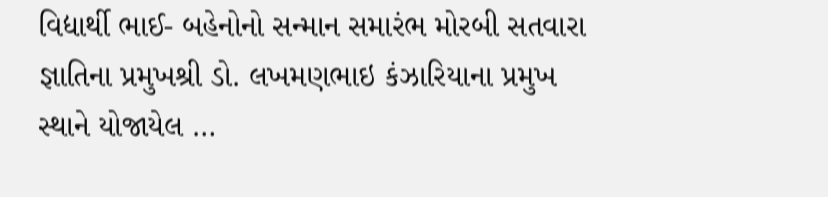વિદ્યાર્થી ભાઈ- બહેનોનો સન્માન સમારંભ મોરબી સતવારા જ્ઞાતિના પ્રમુખશ્રી ડો. લખમણભાઇ કંઝારિયાના પ્રમુખ સ્થાને યોજાયેલ …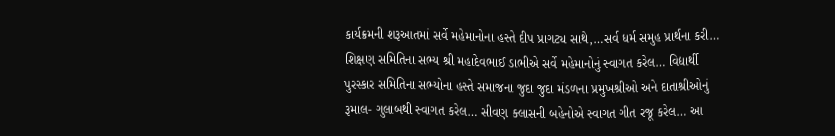કાર્યક્રમની શરૂઆતમાં સર્વે મહેમાનોના હસ્તે દીપ પ્રાગટ્ય સાથે,…સર્વ ધર્મ સમુહ પ્રાર્થના કરી… શિક્ષણ સમિતિના સભ્ય શ્રી મહાદેવભાઈ ડાભીએ સર્વે મહેમાનોનું સ્વાગત કરેલ… વિદ્યાર્થી પુરસ્કાર સમિતિના સભ્યોના હસ્તે સમાજના જુદા જુદા મંડળના પ્રમુખશ્રીઓ અને દાતાશ્રીઓનું રૂમાલ- ગુલાબથી સ્વાગત કરેલ… સીવણ ક્લાસની બહેનોએ સ્વાગત ગીત રજૂ કરેલ… આ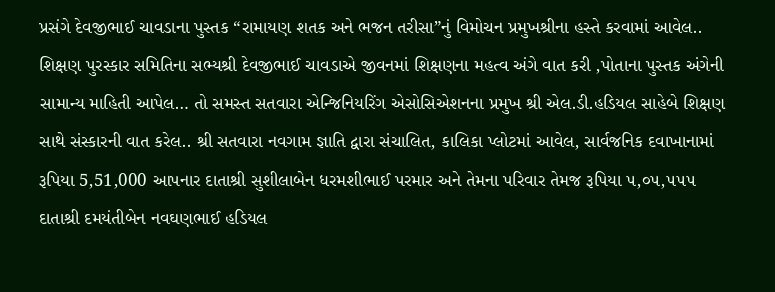પ્રસંગે દેવજીભાઈ ચાવડાના પુસ્તક “રામાયણ શતક અને ભજન તરીસા”નું વિમોચન પ્રમુખશ્રીના હસ્તે કરવામાં આવેલ.. શિક્ષણ પુરસ્કાર સમિતિના સભ્યશ્રી દેવજીભાઈ ચાવડાએ જીવનમાં શિક્ષણના મહત્વ અંગે વાત કરી ,પોતાના પુસ્તક અંગેની સામાન્ય માહિતી આપેલ… તો સમસ્ત સતવારા એન્જિનિયરિંગ એસોસિએશનના પ્રમુખ શ્રી એલ.ડી.હડિયલ સાહેબે શિક્ષણ સાથે સંસ્કારની વાત કરેલ.. શ્રી સતવારા નવગામ જ્ઞાતિ દ્વારા સંચાલિત, કાલિકા પ્લોટમાં આવેલ, સાર્વજનિક દવાખાનામાં રૂપિયા 5,51,000 આપનાર દાતાશ્રી સુશીલાબેન ધરમશીભાઈ પરમાર અને તેમના પરિવાર તેમજ રૂપિયા ૫,૦૫,૫૫૫ દાતાશ્રી દમયંતીબેન નવઘણભાઈ હડિયલ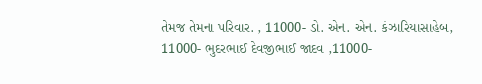તેમજ તેમના પરિવાર. , 11000- ડો. એન. એન. કંઝારિયાસાહેબ, 11000- ભુદરભાઈ દેવજીભાઈ જાદવ ,11000-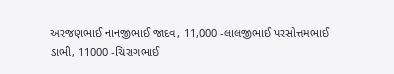અરજણભાઈ નાનજીભાઈ જાદવ, 11,000 -લાલજીભાઈ પરસોત્તમભાઈ ડાભી, 11000 -ચિરાગભાઈ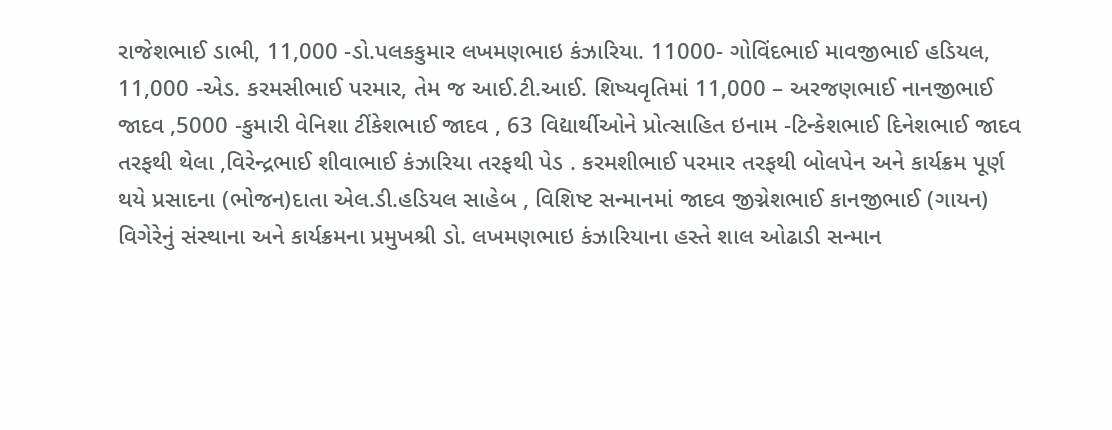રાજેશભાઈ ડાભી, 11,000 -ડો.પલકકુમાર લખમણભાઇ કંઝારિયા. 11000- ગોવિંદભાઈ માવજીભાઈ હડિયલ, 11,000 -એડ. કરમસીભાઈ પરમાર, તેમ જ આઈ.ટી.આઈ. શિષ્યવૃતિમાં 11,000 – અરજણભાઈ નાનજીભાઈ જાદવ ,5000 -કુમારી વેનિશા ટીંકેશભાઈ જાદવ , 63 વિદ્યાર્થીઓને પ્રોત્સાહિત ઇનામ -ટિન્કેશભાઈ દિનેશભાઈ જાદવ તરફથી થેલા ,વિરેન્દ્રભાઈ શીવાભાઈ કંઝારિયા તરફથી પેડ . કરમશીભાઈ પરમાર તરફથી બોલપેન અને કાર્યક્રમ પૂર્ણ થયે પ્રસાદના (ભોજન)દાતા એલ.ડી.હડિયલ સાહેબ , વિશિષ્ટ સન્માનમાં જાદવ જીગ્નેશભાઈ કાનજીભાઈ (ગાયન) વિગેરેનું સંસ્થાના અને કાર્યક્રમના પ્રમુખશ્રી ડો. લખમણભાઇ કંઝારિયાના હસ્તે શાલ ઓઢાડી સન્માન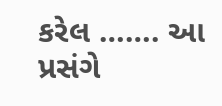કરેલ ……. આ પ્રસંગે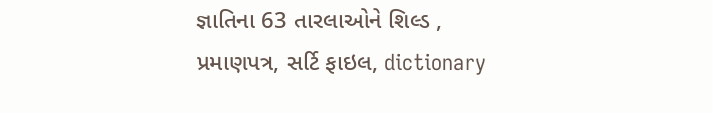જ્ઞાતિના 63 તારલાઓને શિલ્ડ , પ્રમાણપત્ર, સર્ટિ ફાઇલ, dictionary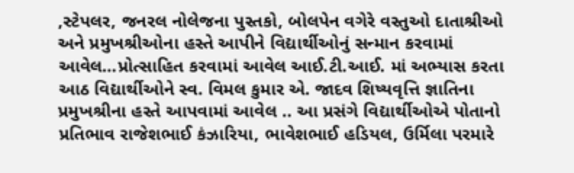,સ્ટેપલર, જનરલ નોલેજના પુસ્તકો, બોલપેન વગેરે વસ્તુઓ દાતાશ્રીઓ અને પ્રમુખશ્રીઓના હસ્તે આપીને વિદ્યાર્થીઓનું સન્માન કરવામાં આવેલ…પ્રોત્સાહિત કરવામાં આવેલ આઈ.ટી.આઈ. માં અભ્યાસ કરતા આઠ વિદ્યાર્થીઓને સ્વ. વિમલ કુમાર એ. જાદવ શિષ્યવૃત્તિ જ્ઞાતિના પ્રમુખશ્રીના હસ્તે આપવામાં આવેલ .. આ પ્રસંગે વિદ્યાર્થીઓએ પોતાનો પ્રતિભાવ રાજેશભાઈ કંઝારિયા, ભાવેશભાઈ હડિયલ, ઉર્મિલા પરમારે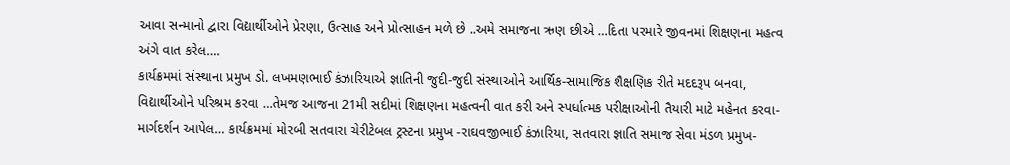આવા સન્માનો દ્વારા વિદ્યાર્થીઓને પ્રેરણા, ઉત્સાહ અને પ્રોત્સાહન મળે છે ..અમે સમાજના ઋણ છીએ …દિતા પરમારે જીવનમાં શિક્ષણના મહત્વ અંગે વાત કરેલ….
કાર્યક્રમમાં સંસ્થાના પ્રમુખ ડો. લખમણભાઈ કંઝારિયાએ જ્ઞાતિની જુદી-જુદી સંસ્થાઓને આર્થિક-સામાજિક શૈક્ષણિક રીતે મદદરૂપ બનવા, વિદ્યાર્થીઓને પરિશ્રમ કરવા …તેમજ આજના 21મી સદીમાં શિક્ષણના મહત્વની વાત કરી અને સ્પર્ધાત્મક પરીક્ષાઓની તૈયારી માટે મહેનત કરવા- માર્ગદર્શન આપેલ… કાર્યક્રમમાં મોરબી સતવારા ચેરીટેબલ ટ્રસ્ટના પ્રમુખ -રાઘવજીભાઈ કંઝારિયા, સતવારા જ્ઞાતિ સમાજ સેવા મંડળ પ્રમુખ-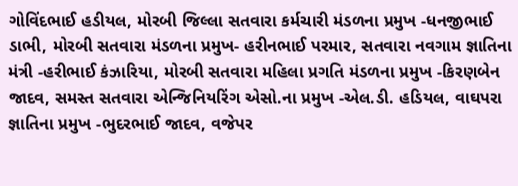ગોવિંદભાઈ હડીયલ, મોરબી જિલ્લા સતવારા કર્મચારી મંડળના પ્રમુખ -ધનજીભાઈ ડાભી, મોરબી સતવારા મંડળના પ્રમુખ- હરીનભાઈ પરમાર, સતવારા નવગામ જ્ઞાતિના મંત્રી -હરીભાઈ કંઝારિયા, મોરબી સતવારા મહિલા પ્રગતિ મંડળના પ્રમુખ -કિરણબેન જાદવ, સમસ્ત સતવારા એન્જિનિયરિંગ એસો.ના પ્રમુખ -એલ.ડી. હડિયલ, વાઘપરા જ્ઞાતિના પ્રમુખ -ભુદરભાઈ જાદવ, વજેપર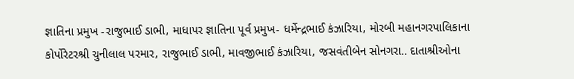જ્ઞાતિના પ્રમુખ -રાજુભાઈ ડાભી, માધાપર જ્ઞાતિના પૂર્વ પ્રમુખ- ધર્મેન્દ્રભાઈ કંઝારિયા, મોરબી મહાનગરપાલિકાના કોર્પોરેટરશ્રી ચુનીલાલ પરમાર, રાજુભાઈ ડાભી, માવજીભાઈ કંઝારિયા, જસવંતીબેન સોનગરા.. દાતાશ્રીઓના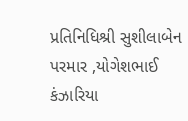પ્રતિનિધિશ્રી સુશીલાબેન પરમાર ,યોગેશભાઈ કંઝારિયા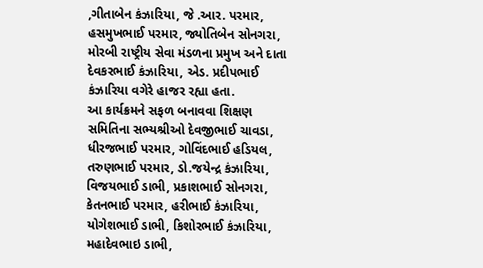,ગીતાબેન કંઝારિયા, જે .આર. પરમાર, હસમુખભાઈ પરમાર, જ્યોતિબેન સોનગરા, મોરબી રાષ્ટ્રીય સેવા મંડળના પ્રમુખ અને દાતા દેવકરભાઈ કંઝારિયા, એડ. પ્રદીપભાઈ કંઝારિયા વગેરે હાજર રહ્યા હતા.
આ કાર્યક્રમને સફળ બનાવવા શિક્ષણ સમિતિના સભ્યશ્રીઓ દેવજીભાઈ ચાવડા, ધીરજભાઈ પરમાર, ગોવિંદભાઈ હડિયલ, તરુણભાઈ પરમાર, ડો.જયેન્દ્ર કંઝારિયા, વિજયભાઈ ડાભી, પ્રકાશભાઈ સોનગરા, કેતનભાઈ પરમાર, હરીભાઈ કંઝારિયા, યોગેશભાઈ ડાભી, કિશોરભાઈ કંઝારિયા, મહાદેવભાઇ ડાભી,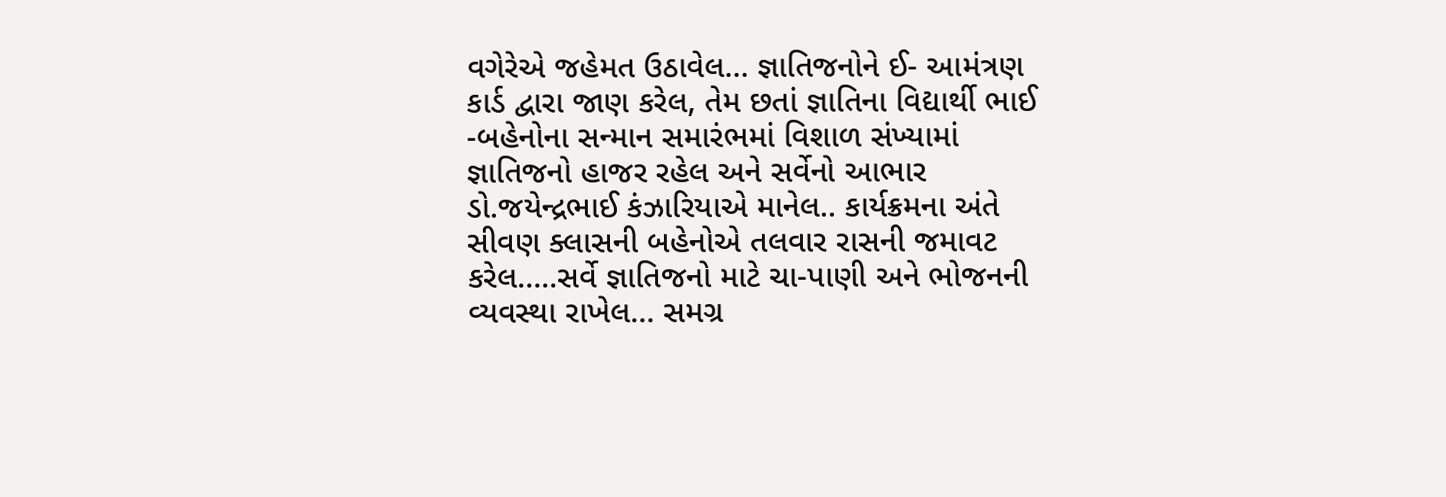વગેરેએ જહેમત ઉઠાવેલ… જ્ઞાતિજનોને ઈ- આમંત્રણ કાર્ડ દ્વારા જાણ કરેલ, તેમ છતાં જ્ઞાતિના વિદ્યાર્થી ભાઈ -બહેનોના સન્માન સમારંભમાં વિશાળ સંખ્યામાં જ્ઞાતિજનો હાજર રહેલ અને સર્વેનો આભાર ડો.જયેન્દ્રભાઈ કંઝારિયાએ માનેલ.. કાર્યક્રમના અંતે સીવણ ક્લાસની બહેનોએ તલવાર રાસની જમાવટ કરેલ…..સર્વે જ્ઞાતિજનો માટે ચા-પાણી અને ભોજનની વ્યવસ્થા રાખેલ… સમગ્ર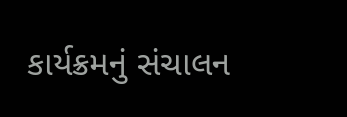કાર્યક્રમનું સંચાલન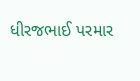ધીરજભાઈ પરમાર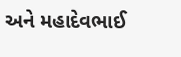અને મહાદેવભાઈ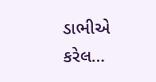ડાભીએ કરેલ…